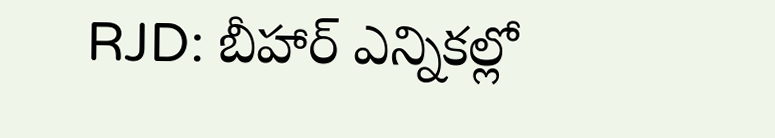RJD: బీహార్ ఎన్నికల్లో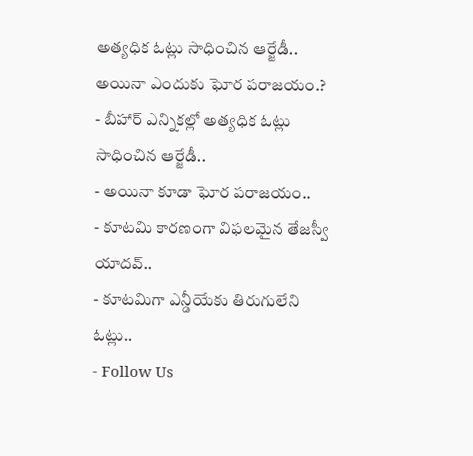అత్యధిక ఓట్లు సాధించిన ఆర్జేడీ.. అయినా ఎందుకు ఘోర పరాజయం.?
- బీహార్ ఎన్నికల్లో అత్యధిక ఓట్లు సాధించిన ఆర్జేడీ..
- అయినా కూడా ఘోర పరాజయం..
- కూటమి కారణంగా విఫలమైన తేజస్వీ యాదవ్..
- కూటమిగా ఎన్డీయేకు తిరుగులేని ఓట్లు..
- Follow Us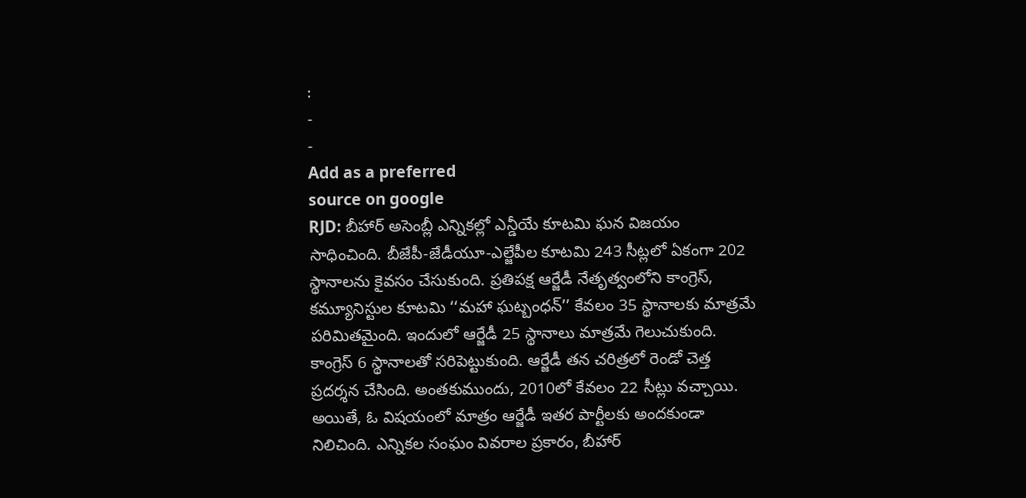:
-
-
Add as a preferred
source on google
RJD: బీహార్ అసెంబ్లీ ఎన్నికల్లో ఎన్డీయే కూటమి ఘన విజయం సాధించింది. బీజేపీ-జేడీయూ-ఎల్జేపీల కూటమి 243 సీట్లలో ఏకంగా 202 స్థానాలను కైవసం చేసుకుంది. ప్రతిపక్ష ఆర్జేడీ నేతృత్వంలోని కాంగ్రెస్, కమ్యూనిస్టుల కూటమి ‘‘మహా ఘట్బంధన్’’ కేవలం 35 స్థానాలకు మాత్రమే పరిమితమైంది. ఇందులో ఆర్జేడీ 25 స్థానాలు మాత్రమే గెలుచుకుంది. కాంగ్రెస్ 6 స్థానాలతో సరిపెట్టుకుంది. ఆర్జేడీ తన చరిత్రలో రెండో చెత్త ప్రదర్శన చేసింది. అంతకుముందు, 2010లో కేవలం 22 సీట్లు వచ్చాయి.
అయితే, ఓ విషయంలో మాత్రం ఆర్జేడీ ఇతర పార్టీలకు అందకుండా నిలిచింది. ఎన్నికల సంఘం వివరాల ప్రకారం, బీహార్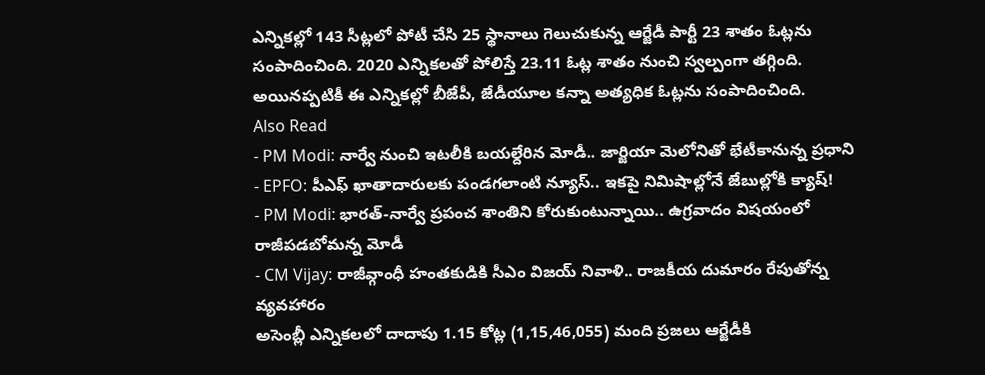ఎన్నికల్లో 143 సీట్లలో పోటీ చేసి 25 స్థానాలు గెలుచుకున్న ఆర్జేడీ పార్టీ 23 శాతం ఓట్లను సంపాదించింది. 2020 ఎన్నికలతో పోలిస్తే 23.11 ఓట్ల శాతం నుంచి స్వల్పంగా తగ్గింది. అయినప్పటికీ ఈ ఎన్నికల్లో బీజేపీ, జేడీయూల కన్నా అత్యధిక ఓట్లను సంపాదించింది.
Also Read
- PM Modi: నార్వే నుంచి ఇటలీకి బయల్దేరిన మోడీ.. జార్జియా మెలోనితో భేటీకానున్న ప్రధాని
- EPFO: పీఎఫ్ ఖాతాదారులకు పండగలాంటి న్యూస్.. ఇకపై నిమిషాల్లోనే జేబుల్లోకి క్యాష్!
- PM Modi: భారత్-నార్వే ప్రపంచ శాంతిని కోరుకుంటున్నాయి.. ఉగ్రవాదం విషయంలో రాజీపడబోమన్న మోడీ
- CM Vijay: రాజీవ్గాంధీ హంతకుడికి సీఎం విజయ్ నివాళి.. రాజకీయ దుమారం రేపుతోన్న వ్యవహారం
అసెంబ్లీ ఎన్నికలలో దాదాపు 1.15 కోట్ల (1,15,46,055) మంది ప్రజలు ఆర్జేడీకి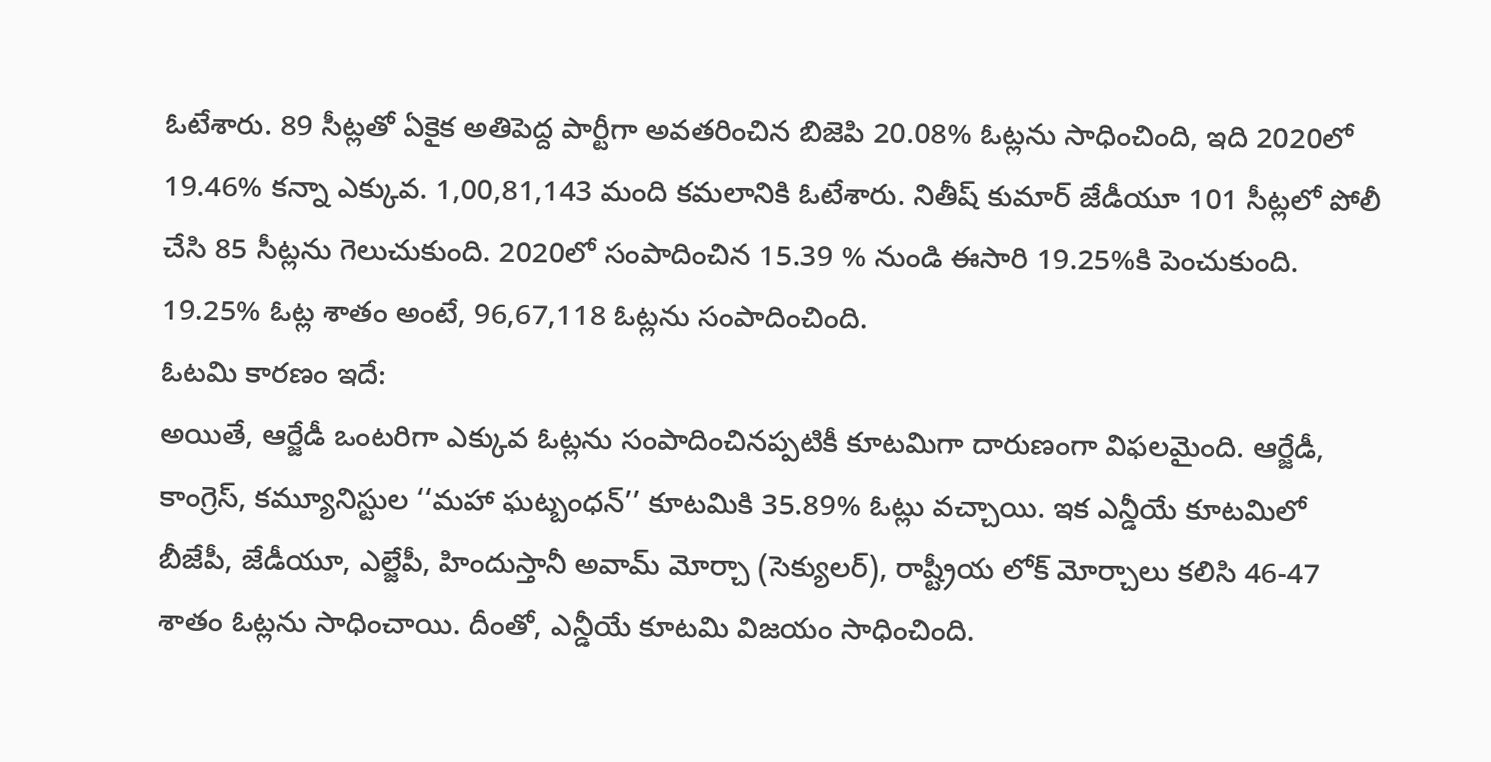ఓటేశారు. 89 సీట్లతో ఏకైక అతిపెద్ద పార్టీగా అవతరించిన బిజెపి 20.08% ఓట్లను సాధించింది, ఇది 2020లో 19.46% కన్నా ఎక్కువ. 1,00,81,143 మంది కమలానికి ఓటేశారు. నితీష్ కుమార్ జేడీయూ 101 సీట్లలో పోలీ చేసి 85 సీట్లను గెలుచుకుంది. 2020లో సంపాదించిన 15.39 % నుండి ఈసారి 19.25%కి పెంచుకుంది. 19.25% ఓట్ల శాతం అంటే, 96,67,118 ఓట్లను సంపాదించింది.
ఓటమి కారణం ఇదే:
అయితే, ఆర్జేడీ ఒంటరిగా ఎక్కువ ఓట్లను సంపాదించినప్పటికీ కూటమిగా దారుణంగా విఫలమైంది. ఆర్జేడీ, కాంగ్రెస్, కమ్యూనిస్టుల ‘‘మహా ఘట్బంధన్’’ కూటమికి 35.89% ఓట్లు వచ్చాయి. ఇక ఎన్డీయే కూటమిలో బీజేపీ, జేడీయూ, ఎల్జేపీ, హిందుస్తానీ అవామ్ మోర్చా (సెక్యులర్), రాష్ట్రీయ లోక్ మోర్చాలు కలిసి 46-47 శాతం ఓట్లను సాధించాయి. దీంతో, ఎన్డీయే కూటమి విజయం సాధించింది.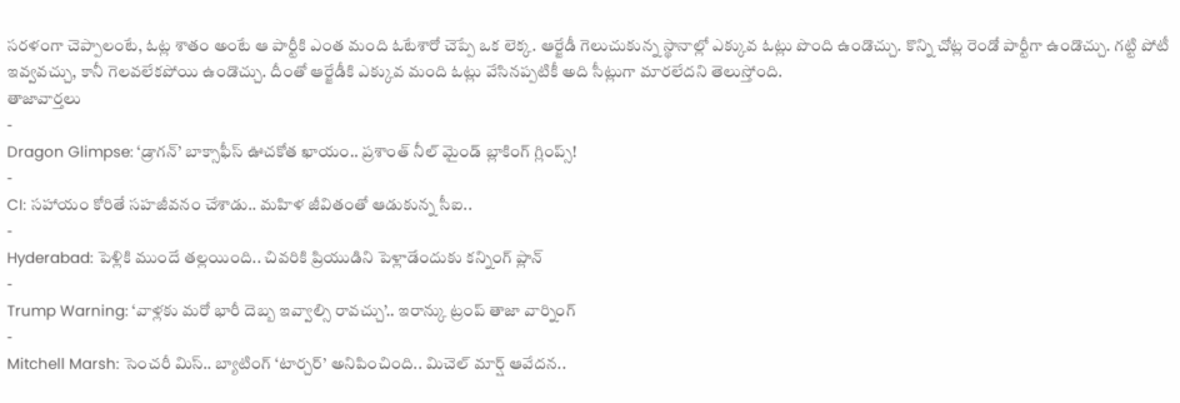సరళంగా చెప్పాలంటే, ఓట్ల శాతం అంటే ఆ పార్టీకి ఎంత మంది ఓటేశారో చెప్పే ఒక లెక్క. ఆర్జేడీ గెలుచుకున్న స్థానాల్లో ఎక్కువ ఓట్లు పొంది ఉండొచ్చు. కొన్ని చోట్ల రెండో పార్టీగా ఉండొచ్చు. గట్టి పోటీ ఇవ్వవచ్చు, కానీ గెలవలేకపోయి ఉండొచ్చు. దీంతో ఆర్జేడీకి ఎక్కువ మంది ఓట్లు వేసినప్పటికీ అది సీట్లుగా మారలేదని తెలుస్తోంది.
తాజావార్తలు
-
Dragon Glimpse: ‘డ్రాగన్’ బాక్సాఫీస్ ఊచకోత ఖాయం.. ప్రశాంత్ నీల్ మైండ్ బ్లాకింగ్ గ్లింప్స్!
-
CI: సహాయం కోరితే సహజీవనం చేశాడు.. మహిళ జీవితంతో ఆడుకున్న సీఐ..
-
Hyderabad: పెళ్లికి ముందే తల్లయింది.. చివరికి ప్రియుడిని పెళ్లాడేందుకు కన్నింగ్ ప్లాన్
-
Trump Warning: ‘వాళ్లకు మరో భారీ దెబ్బ ఇవ్వాల్సి రావచ్చు’.. ఇరాన్కు ట్రంప్ తాజా వార్నింగ్
-
Mitchell Marsh: సెంచరీ మిస్.. బ్యాటింగ్ ‘టార్చర్’ అనిపించింది.. మిచెల్ మార్ష్ ఆవేదన..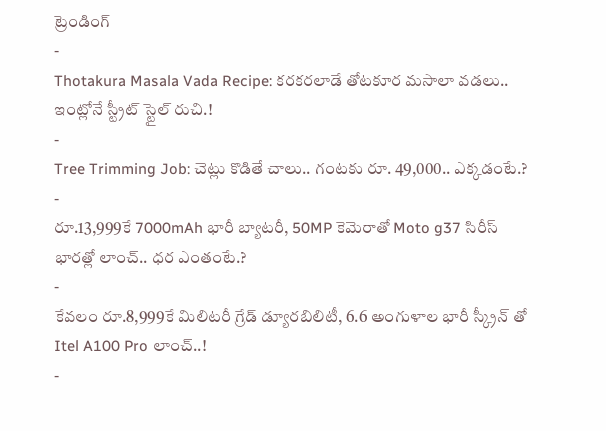ట్రెండింగ్
-
Thotakura Masala Vada Recipe: కరకరలాడే తోటకూర మసాలా వడలు.. ఇంట్లోనే స్ట్రీట్ స్టైల్ రుచి.!
-
Tree Trimming Job: చెట్లు కొడితే చాలు.. గంటకు రూ. 49,000.. ఎక్కడంటే.?
-
రూ.13,999కే 7000mAh భారీ బ్యాటరీ, 50MP కెమెరాతో Moto g37 సిరీస్ భారత్లో లాంచ్.. ధర ఎంతంటే.?
-
కేవలం రూ.8,999కే మిలిటరీ గ్రేడ్ డ్యూరబిలిటీ, 6.6 అంగుళాల భారీ స్క్రీన్ తో Itel A100 Pro లాంచ్..!
-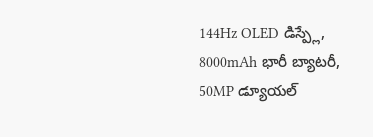144Hz OLED డిస్ప్లే, 8000mAh భారీ బ్యాటరీ, 50MP డ్యూయల్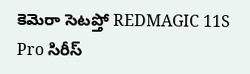కెమెరా సెటప్తో REDMAGIC 11S Pro సిరీస్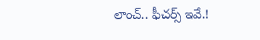లాంచ్.. ఫీచర్స్ ఇవే.!